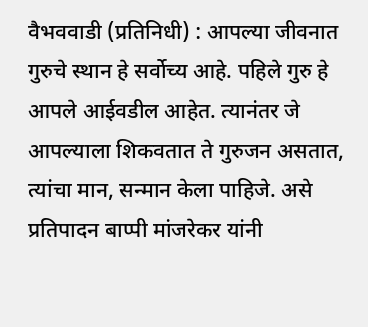वैभववाडी (प्रतिनिधी) : आपल्या जीवनात गुरुचे स्थान हे सर्वोच्य आहे. पहिले गुरु हे आपले आईवडील आहेत. त्यानंतर जे आपल्याला शिकवतात ते गुरुजन असतात, त्यांचा मान, सन्मान केला पाहिजे. असे प्रतिपादन बाप्पी मांजरेकर यांनी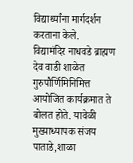विद्यार्थ्यांना मार्गदर्शन करताना केले.
विद्यामंदिर नाधवडे ब्राह्मण देव वाडी शाळेत गुरुपौर्णिमिनिमित्त आयोजित कार्यक्रमात ते बोलत होते. यावेळी मुख्याध्यापक संजय पाताडे,शाळा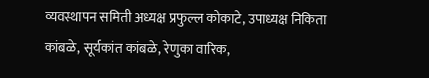व्यवस्थापन समिती अध्यक्ष प्रफुल्ल कोकाटे, उपाध्यक्ष निकिता कांबळे, सूर्यकांत कांबळे, रेणुका वारिक,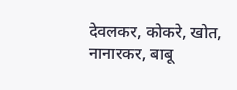देवलकर, कोकरे, खोत, नानारकर, बाबू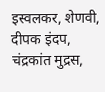इस्वलकर, शेणवी, दीपक इंदप, चंद्रकांत मुद्रस,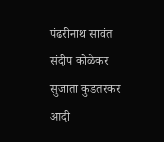पंढरीनाथ सावंत संदीप कोळेकर सुजाता कुडतरकर आदी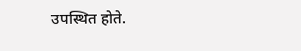उपस्थित होते.